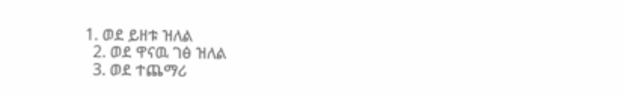1. ወደ ይዘቱ ዝለል
  2. ወደ ዋናዉ ገፅ ዝለል
  3. ወደ ተጨማሪ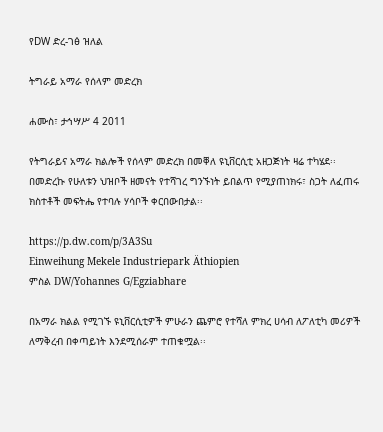የDW ድረ-ገፅ ዝለል

ትግራይ አማራ የሰላም መድረክ

ሐሙስ፣ ታኅሣሥ 4 2011

የትግራይና አማራ ክልሎች የሰላም መድረክ በመቐለ ዩኒቨርሲቲ አዘጋጅነት ዛሬ ተካሄደ፡፡ በመድረኩ የሁለቱን ህዝቦች ዘመናት የተሻገረ ግንኙነት ይበልጥ የሚያጠነክሩ፣ ስጋት ለፈጠሩ ክስተቶች መፍትሔ የተባሉ ሃሳቦች ቀርበውበታል፡፡

https://p.dw.com/p/3A3Su
Einweihung Mekele Industriepark Äthiopien
ምስል DW/Yohannes G/Egziabhare

በአማራ ክልል የሚገኙ ዩኒቨርሲቲዎች ምሁራን ጨምሮ የተሻለ ምክረ ሀሳብ ለፖለቲካ መሪዎች ለማቅረብ በቀጣይነት እንደሚሰራም ተጠቁሟል፡፡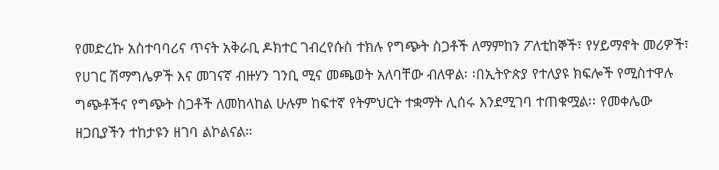የመድረኩ አስተባባሪና ጥናት አቅራቢ ዶክተር ገብረየሱስ ተክሉ የግጭት ስጋቶች ለማምከን ፖለቲከኞች፣ የሃይማኖት መሪዎች፣ የሀገር ሽማግሌዎች እና መገናኛ ብዙሃን ገንቢ ሚና መጫወት አለባቸው ብለዋል፡ ፡በኢትዮጵያ የተለያዩ ክፍሎች የሚስተዋሉ ግጭቶችና የግጭት ስጋቶች ለመከላከል ሁሉም ከፍተኛ የትምህርት ተቋማት ሊሰሩ እንደሚገባ ተጠቁሟል፡፡ የመቀሌው ዘጋቢያችን ተከታዩን ዘገባ ልኮልናል።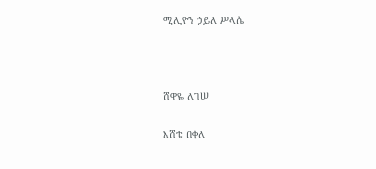ሚሊዮን ኃይለ ሥላሴ



ሸዋዬ ለገሠ

እሸቴ በቀለ